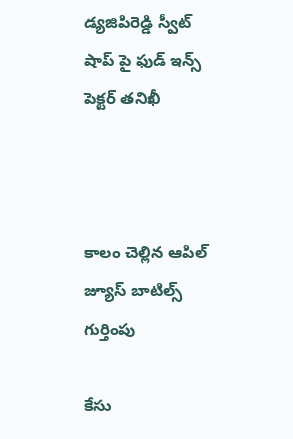డ్యజిపిరెడ్డి స్వీట్ షాప్ పై ఫుడ్ ఇన్స్ పెక్టర్ తనిఖీ



కాలం చెల్లిన ఆపిల్ జ్యూస్ బాటిల్స్ గుర్తింపు

కేసు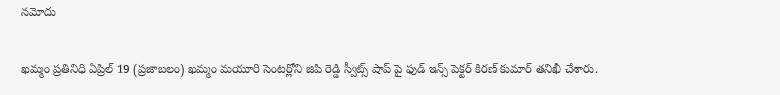నమోదు

ఖమ్మం ప్రతినిధి ఏప్రిల్ 19 (ప్రజాబలం) ఖమ్మం మయూరి సెంటర్లోని జిపి రెడ్డి స్వీట్స్ షాప్ పై ఫుడ్ ఇన్స్ పెక్టర్ కిరణ్ కుమార్ తనిఖీ చేశారు.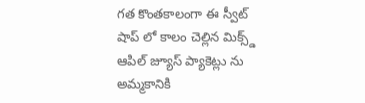గత కొంతకాలంగా ఈ స్వీట్ షాప్ లో కాలం చెల్లిన మిక్స్డ్ ఆపిల్ జ్యూస్ ప్యాకెట్లు ను అమ్మకానికి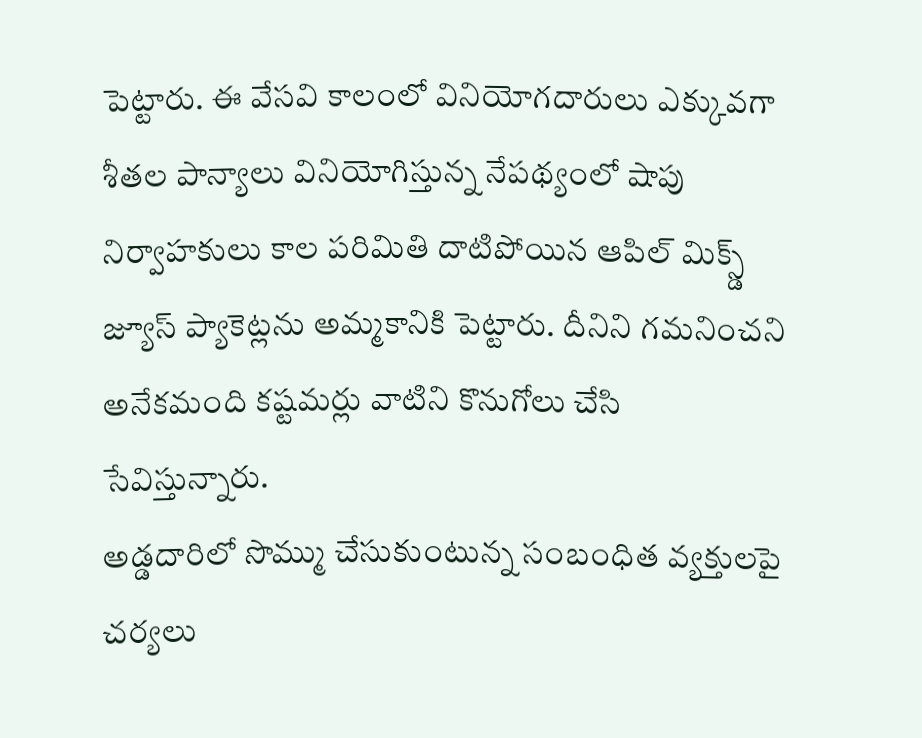పెట్టారు. ఈ వేసవి కాలంలో వినియోగదారులు ఎక్కువగా శీతల పాన్యాలు వినియోగిస్తున్న నేపథ్యంలో షాపు నిర్వాహకులు కాల పరిమితి దాటిపోయిన ఆపిల్ మిక్స్డ్ జ్యూస్ ప్యాకెట్లను అమ్మకానికి పెట్టారు. దీనిని గమనించని అనేకమంది కష్టమర్లు వాటిని కొనుగోలు చేసి సేవిస్తున్నారు.
అడ్డదారిలో సొమ్ము చేసుకుంటున్న సంబంధిత వ్యక్తులపై చర్యలు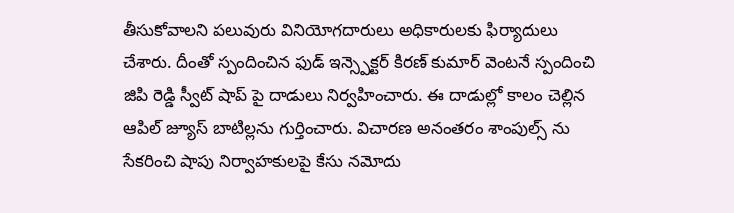తీసుకోవాలని పలువురు వినియోగదారులు అధికారులకు ఫిర్యాదులు చేశారు. దీంతో స్పందించిన ఫుడ్ ఇన్స్పెక్టర్ కిరణ్ కుమార్ వెంటనే స్పందించి జిపి రెడ్డి స్వీట్ షాప్ పై దాడులు నిర్వహించారు. ఈ దాడుల్లో కాలం చెల్లిన ఆపిల్ జ్యూస్ బాటిల్లను గుర్తించారు. విచారణ అనంతరం శాంపుల్స్ ను సేకరించి షాపు నిర్వాహకులపై కేసు నమోదు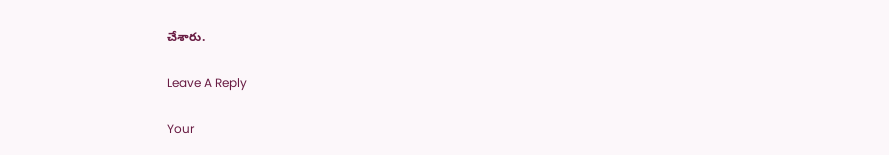చేశారు.

Leave A Reply

Your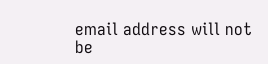email address will not be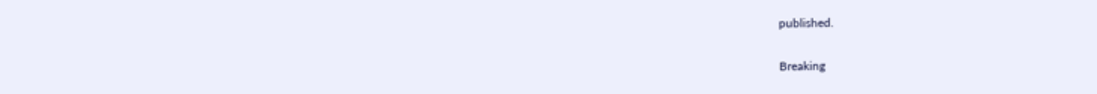published.

Breaking